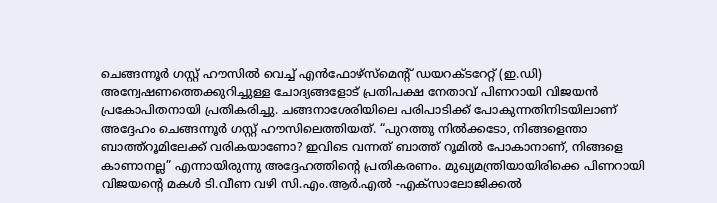ചെങ്ങന്നൂർ ഗസ്റ്റ് ഹൗസിൽ വെച്ച് എൻഫോഴ്സ്മെന്റ് ഡയറക്ടറേറ്റ് (ഇ.ഡി) അന്വേഷണത്തെക്കുറിച്ചുള്ള ചോദ്യങ്ങളോട് പ്രതിപക്ഷ നേതാവ് പിണറായി വിജയൻ പ്രകോപിതനായി പ്രതികരിച്ചു. ചങ്ങനാശേരിയിലെ പരിപാടിക്ക് പോകുന്നതിനിടയിലാണ് അദ്ദേഹം ചെങ്ങന്നൂർ ഗസ്റ്റ് ഹൗസിലെത്തിയത്. “പുറത്തു നിൽക്കടോ, നിങ്ങളെന്താ ബാത്ത്റൂമിലേക്ക് വരികയാണോ? ഇവിടെ വന്നത് ബാത്ത് റൂമിൽ പോകാനാണ്, നിങ്ങളെ കാണാനല്ല” എന്നായിരുന്നു അദ്ദേഹത്തിന്റെ പ്രതികരണം. മുഖ്യമന്ത്രിയായിരിക്കെ പിണറായി വിജയന്റെ മകൾ ടി.വീണ വഴി സി.എം.ആർ.എൽ -എക്സാലോജിക്കൽ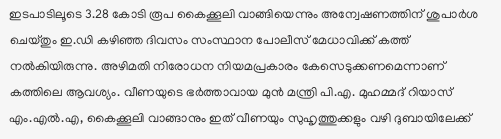ഇടപാടിലൂടെ 3.28 കോടി രൂപ കൈക്കൂലി വാങ്ങിയെന്നും അന്വേഷണത്തിന് ശുപാർശ ചെയ്തും ഇ.ഡി കഴിഞ്ഞ ദിവസം സംസ്ഥാന പോലീസ് മേധാവിക്ക് കത്ത് നൽകിയിരുന്നു. അഴിമതി നിരോധന നിയമപ്രകാരം കേസെടുക്കണമെന്നാണ് കത്തിലെ ആവശ്യം. വീണയുടെ ഭർത്താവായ മുൻ മന്ത്രി പി.എ. മുഹമ്മദ് റിയാസ് എം.എൽ.എ, കൈക്കൂലി വാങ്ങാനും ഇത് വീണയും സുഹൃത്തുക്കളും വഴി ദുബായിലേക്ക്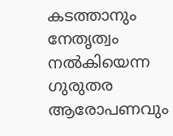കടത്താനും നേതൃത്വം നൽകിയെന്ന ഗുരുതര ആരോപണവും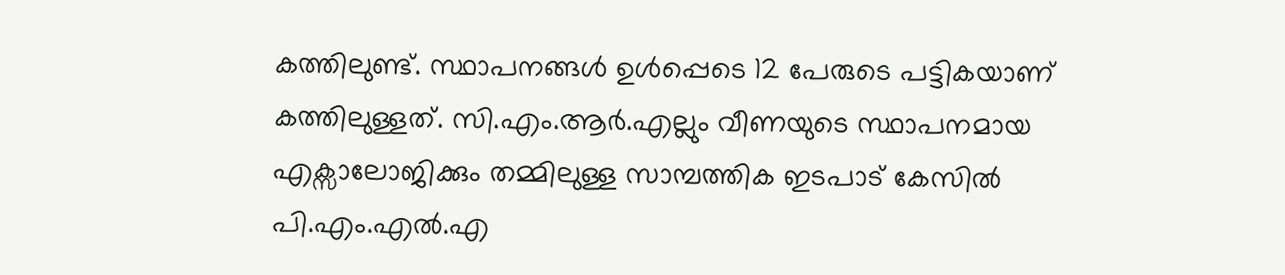കത്തിലുണ്ട്. സ്ഥാപനങ്ങൾ ഉൾപ്പെടെ 12 പേരുടെ പട്ടികയാണ് കത്തിലുള്ളത്. സി.എം.ആർ.എല്ലും വീണയുടെ സ്ഥാപനമായ എക്സാലോജിക്കും തമ്മിലുള്ള സാമ്പത്തിക ഇടപാട് കേസിൽ പി.എം.എൽ.എ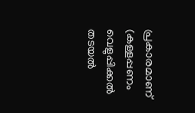പ്രകാരമാണ് (കള്ളപ്പണം വെളുപ്പിക്കൽ തടയൽ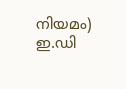നിയമം) ഇ.ഡി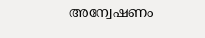അന്വേഷണം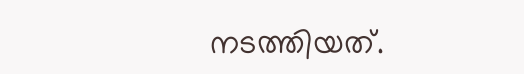നടത്തിയത്.